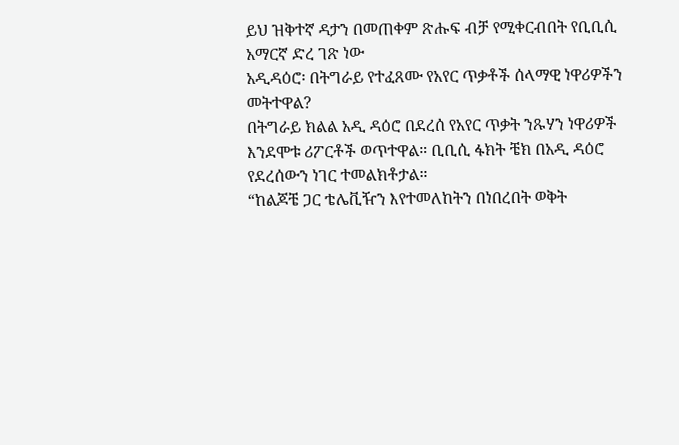ይህ ዝቅተኛ ዳታን በመጠቀም ጽሑፍ ብቻ የሚቀርብበት የቢቢሲ አማርኛ ድረ ገጽ ነው
አዲዳዕሮ፡ በትግራይ የተፈጸሙ የአየር ጥቃቶች ሰላማዊ ነዋሪዎችን መትተዋል?
በትግራይ ክልል አዲ ዳዕሮ በደረሰ የአየር ጥቃት ንጹሃን ነዋሪዎች እንደሞቱ ሪፖርቶች ወጥተዋል። ቢቢሲ ፋክት ቼክ በአዲ ዳዕሮ የደረሰውን ነገር ተመልክቶታል።
“ከልጆቼ ጋር ቴሌቪዥን እየተመለከትን በነበረበት ወቅት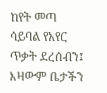ከየት መጣ ሳይባል የአየር ጥቃት ደረሰብን፤ እዛውም ቤታችን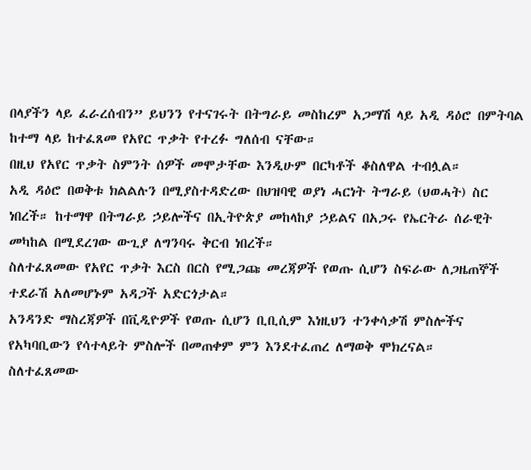በላያችን ላይ ፈራረሰብን” ይህንን የተናገሩት በትግራይ መስከረም አጋማሽ ላይ አዲ ዳዕሮ በምትባል ከተማ ላይ ከተፈጸመ የአየር ጥቃት የተረፉ ግለሰብ ናቸው።
በዚህ የአየር ጥቃት ስምንት ሰዎች መሞታቸው እንዲሁም በርካቶች ቆስለዋል ተብሏል።
አዲ ዳዕሮ በወቅቱ ክልልሉን በሚያስተዳድረው በህዝባዊ ወያነ ሓርነት ትግራይ (ህወሓት) ስር ነበረች። ከተማዋ በትግራይ ኃይሎችና በኢትዮጵያ መከላከያ ኃይልና በአጋሩ የኤርትራ ሰራዊት መካከል በሚደረገው ውጊያ ለግንባሩ ቅርብ ነበረች።
ስለተፈጸመው የአየር ጥቃት እርስ በርስ የሚጋጩ መረጃዎች የወጡ ሲሆን ስፍራው ለጋዜጠኞች ተደራሽ አለመሆኑም አዳጋች አድርጎታል።
አንዳንድ ማስረጃዎች በቪዲዮዎች የወጡ ሲሆን ቢቢሲም እነዚህን ተንቀሳቃሽ ምስሎችና የአካባቢውን የሳተላይት ምስሎች በመጠቀም ምን እንደተፈጠረ ለማወቅ ሞክረናል።
ስለተፈጸመው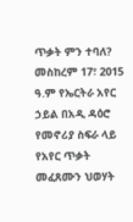ጥቃት ምን ተባለ?
መስከረም 17፣ 2015 ዓ.ም የኤርትራ አየር ኃይል በአዲ ዳዕሮ የመኖሪያ ስፍራ ላይ የአየር ጥቃት መፈጸሙን ህወሃት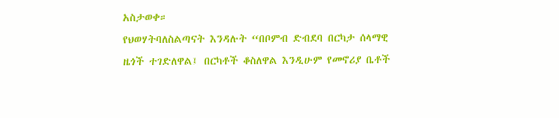አስታወቀ።
የህወሃትባለስልጣናት እንዳሉት “በቦምብ ድብደባ በርካታ ሰላማዊ ዜጎች ተገድለዋል፤ በርካቶች ቆስለዋል እንዲሁም የመኖሪያ ቤቶች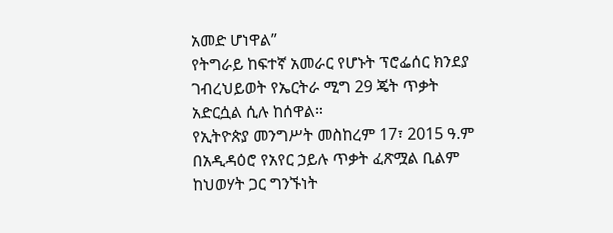አመድ ሆነዋል”
የትግራይ ከፍተኛ አመራር የሆኑት ፕሮፌሰር ክንደያ ገብረህይወት የኤርትራ ሚግ 29 ጄት ጥቃት አድርሷል ሲሉ ከሰዋል።
የኢትዮጵያ መንግሥት መስከረም 17፣ 2015 ዓ.ም በአዲዳዕሮ የአየር ኃይሉ ጥቃት ፈጽሟል ቢልም ከህወሃት ጋር ግንኙነት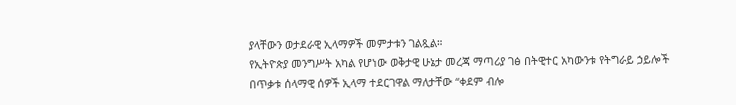ያላቸውን ወታደራዊ ኢላማዎች መምታቱን ገልጿል።
የኢትዮጵያ መንግሥት አካል የሆነው ወቅታዊ ሁኔታ መረጃ ማጣሪያ ገፅ በትዊተር አካውንቱ የትግራይ ኃይሎች በጥቃቱ ሰላማዊ ሰዎች ኢላማ ተደርገዋል ማለታቸው “ቀደም ብሎ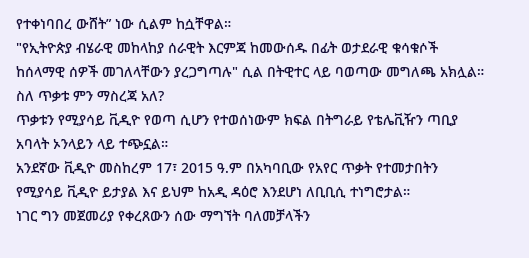የተቀነባበረ ውሸት” ነው ሲልም ከሷቸዋል።
"የኢትዮጵያ ብሄራዊ መከላከያ ሰራዊት እርምጃ ከመውሰዱ በፊት ወታደራዊ ቁሳቁሶች ከሰላማዊ ሰዎች መገለላቸውን ያረጋግጣሉ" ሲል በትዊተር ላይ ባወጣው መግለጫ አክሏል።
ስለ ጥቃቱ ምን ማስረጃ አለ?
ጥቃቱን የሚያሳይ ቪዲዮ የወጣ ሲሆን የተወሰነውም ክፍል በትግራይ የቴሌቪዥን ጣቢያ አባላት ኦንላይን ላይ ተጭኗል።
አንደኛው ቪዲዮ መስከረም 17፣ 2015 ዓ.ም በአካባቢው የአየር ጥቃት የተመታበትን የሚያሳይ ቪዲዮ ይታያል እና ይህም ከአዲ ዳዕሮ እንደሆነ ለቢቢሲ ተነግሮታል።
ነገር ግን መጀመሪያ የቀረጸውን ሰው ማግኘት ባለመቻላችን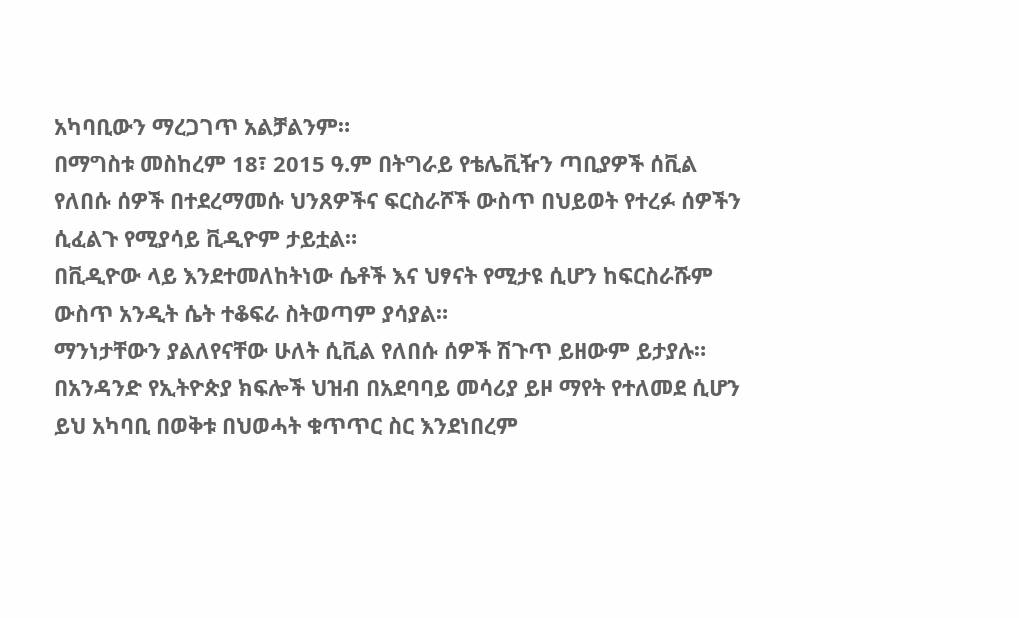አካባቢውን ማረጋገጥ አልቻልንም።
በማግስቱ መስከረም 18፣ 2015 ዓ.ም በትግራይ የቴሌቪዥን ጣቢያዎች ሰቪል የለበሱ ሰዎች በተደረማመሱ ህንጸዎችና ፍርስራሾች ውስጥ በህይወት የተረፉ ሰዎችን ሲፈልጉ የሚያሳይ ቪዲዮም ታይቷል።
በቪዲዮው ላይ እንደተመለከትነው ሴቶች እና ህፃናት የሚታዩ ሲሆን ከፍርስራሹም ውስጥ አንዲት ሴት ተቆፍራ ስትወጣም ያሳያል።
ማንነታቸውን ያልለየናቸው ሁለት ሲቪል የለበሱ ሰዎች ሽጉጥ ይዘውም ይታያሉ።
በአንዳንድ የኢትዮጵያ ክፍሎች ህዝብ በአደባባይ መሳሪያ ይዞ ማየት የተለመደ ሲሆን ይህ አካባቢ በወቅቱ በህወሓት ቁጥጥር ስር እንደነበረም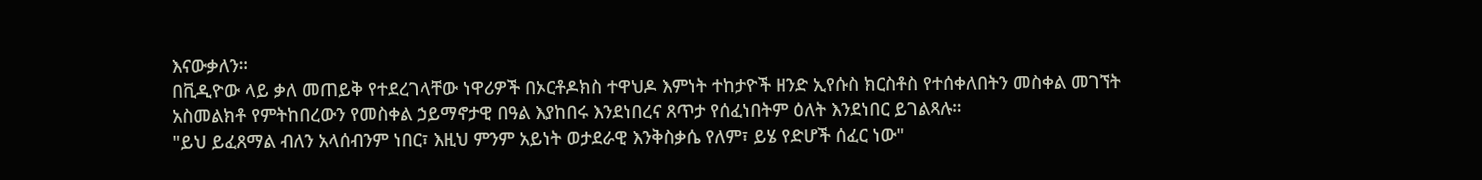እናውቃለን።
በቪዲዮው ላይ ቃለ መጠይቅ የተደረገላቸው ነዋሪዎች በኦርቶዶክስ ተዋህዶ እምነት ተከታዮች ዘንድ ኢየሱስ ክርስቶስ የተሰቀለበትን መስቀል መገኘት አስመልክቶ የምትከበረውን የመስቀል ኃይማኖታዊ በዓል እያከበሩ እንደነበረና ጸጥታ የሰፈነበትም ዕለት እንደነበር ይገልጻሉ።
"ይህ ይፈጸማል ብለን አላሰብንም ነበር፣ እዚህ ምንም አይነት ወታደራዊ እንቅስቃሴ የለም፣ ይሄ የድሆች ሰፈር ነው"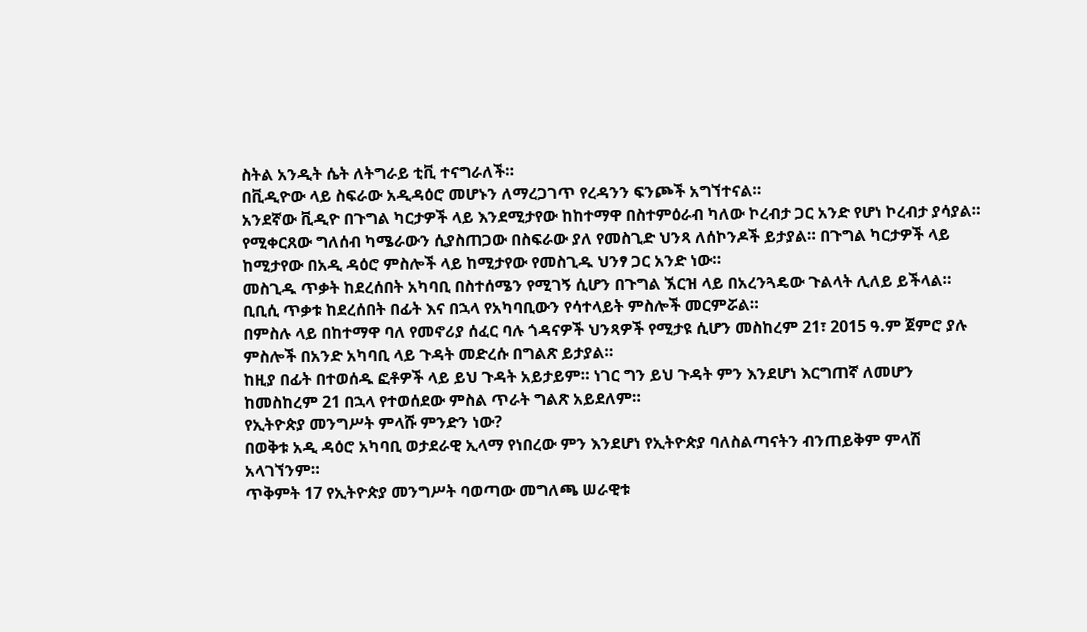ስትል አንዲት ሴት ለትግራይ ቲቪ ተናግራለች።
በቪዲዮው ላይ ስፍራው አዲዳዕሮ መሆኑን ለማረጋገጥ የረዳንን ፍንጮች አግኘተናል።
አንደኛው ቪዲዮ በጉግል ካርታዎች ላይ እንደሚታየው ከከተማዋ በስተምዕራብ ካለው ኮረብታ ጋር አንድ የሆነ ኮረብታ ያሳያል።
የሚቀርጸው ግለሰብ ካሜራውን ሲያስጠጋው በስፍራው ያለ የመስጊድ ህንጻ ለሰኮንዶች ይታያል። በጉግል ካርታዎች ላይ ከሚታየው በአዲ ዳዕሮ ምስሎች ላይ ከሚታየው የመስጊዱ ህንፃ ጋር አንድ ነው።
መስጊዱ ጥቃት ከደረሰበት አካባቢ በስተሰሜን የሚገኝ ሲሆን በጉግል ኧርዝ ላይ በአረንጓዴው ጉልላት ሊለይ ይችላል።
ቢቢሲ ጥቃቱ ከደረሰበት በፊት እና በኋላ የአካባቢውን የሳተላይት ምስሎች መርምሯል።
በምስሉ ላይ በከተማዋ ባለ የመኖሪያ ሰፈር ባሉ ጎዳናዎች ህንጻዎች የሚታዩ ሲሆን መስከረም 21፣ 2015 ዓ.ም ጀምሮ ያሉ ምስሎች በአንድ አካባቢ ላይ ጉዳት መድረሱ በግልጽ ይታያል።
ከዚያ በፊት በተወሰዱ ፎቶዎች ላይ ይህ ጉዳት አይታይም። ነገር ግን ይህ ጉዳት ምን እንደሆነ እርግጠኛ ለመሆን ከመስከረም 21 በኋላ የተወሰደው ምስል ጥራት ግልጽ አይደለም።
የኢትዮጵያ መንግሥት ምላሹ ምንድን ነው?
በወቅቱ አዲ ዳዕሮ አካባቢ ወታደራዊ ኢላማ የነበረው ምን እንደሆነ የኢትዮጵያ ባለስልጣናትን ብንጠይቅም ምላሽ አላገኘንም።
ጥቅምት 17 የኢትዮጵያ መንግሥት ባወጣው መግለጫ ሠራዊቱ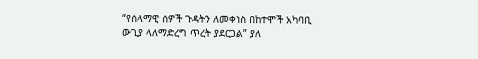“የሰላማዊ ሰዎች ጉዳትን ለመቀነስ በከተሞች አካባቢ ውጊያ ላለማድረግ ጥረት ያደርጋል” ያለ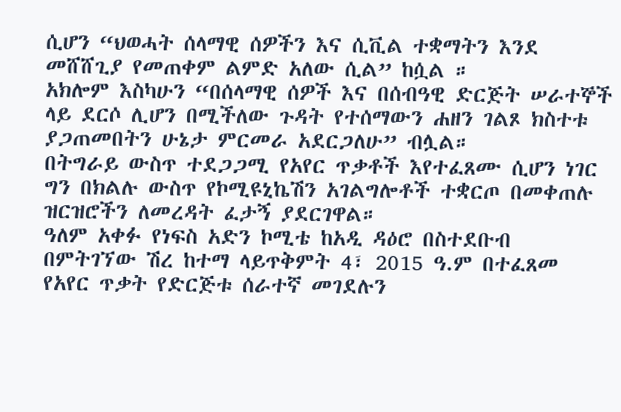ሲሆን “ህወሓት ሰላማዊ ሰዎችን እና ሲቪል ተቋማትን እንደ መሸሸጊያ የመጠቀም ልምድ አለው ሲል” ከሷል ።
አክሎም እስካሁን “በሰላማዊ ሰዎች እና በሰብዓዊ ድርጅት ሠራተኞች ላይ ደርሶ ሊሆን በሚችለው ጉዳት የተሰማውን ሐዘን ገልጾ ክስተቱ ያጋጠመበትን ሁኔታ ምርመራ አደርጋለሁ” ብሏል።
በትግራይ ውስጥ ተደጋጋሚ የአየር ጥቃቶች እየተፈጸሙ ሲሆን ነገር ግን በክልሉ ውስጥ የኮሚዩኒኬሽን አገልግሎቶች ተቋርጦ በመቀጠሉ ዝርዝሮችን ለመረዳት ፈታኝ ያደርገዋል።
ዓለም አቀፉ የነፍስ አድን ኮሚቴ ከአዲ ዳዕሮ በስተደቡብ በምትገኘው ሽረ ከተማ ላይጥቅምት 4፣ 2015 ዓ.ም በተፈጸመ የአየር ጥቃት የድርጅቱ ሰራተኛ መገደሉን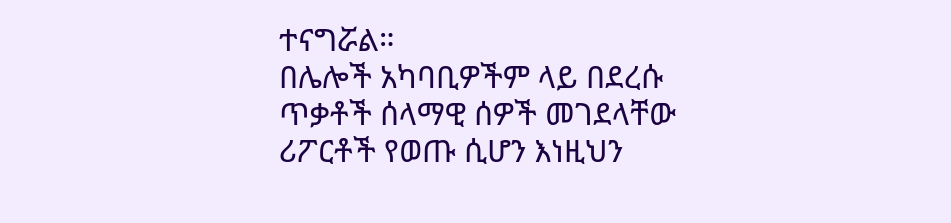ተናግሯል።
በሌሎች አካባቢዎችም ላይ በደረሱ ጥቃቶች ሰላማዊ ሰዎች መገደላቸው ሪፖርቶች የወጡ ሲሆን እነዚህን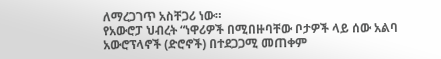ለማረጋገጥ አስቸጋሪ ነው።
የአውሮፓ ህብረት “ነዋሪዎች በሚበዙባቸው ቦታዎች ላይ ሰው አልባ አውሮፕላኖች (ድሮኖች) በተደጋጋሚ መጠቀም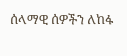ሰላማዊ ሰዎችን ለከፋ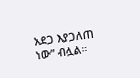አደጋ እያጋለጠ ነው” ብሏል።